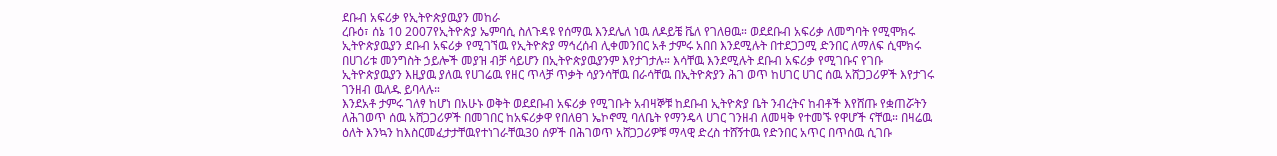ደቡብ አፍሪቃ የኢትዮጵያዉያን መከራ
ረቡዕ፣ ሰኔ 10 2007የኢትዮጵያ ኤምባሲ ስለጉዳዩ የሰማዉ እንደሌለ ነዉ ለዶይቼ ቬለ የገለፀዉ። ወደደቡብ አፍሪቃ ለመግባት የሚሞክሩ ኢትዮጵያዉያን ደቡብ አፍሪቃ የሚገኘዉ የኢትዮጵያ ማኅረሰብ ሊቀመንበር አቶ ታምሩ አበበ እንደሚሉት በተደጋጋሚ ድንበር ለማለፍ ሲሞክሩ በሀገሪቱ መንግስት ኃይሎች መያዝ ብቻ ሳይሆን በኢትዮጵያዉያንም እየታገታሉ። እሳቸዉ እንደሚሉት ደቡብ አፍሪቃ የሚገቡና የገቡ ኢትዮጵያዉያን እዚያዉ ያለዉ የሀገሬዉ የዘር ጥላቻ ጥቃት ሳያንሳቸዉ በራሳቸዉ በኢትዮጵያን ሕገ ወጥ ከሀገር ሀገር ሰዉ አሸጋጋሪዎች እየታገሩ ገንዘብ ዉለዱ ይባላሉ።
እንደአቶ ታምሩ ገለፃ ከሆነ በአሁኑ ወቅት ወደደቡብ አፍሪቃ የሚገቡት አብዛኞቹ ከደቡብ ኢትዮጵያ ቤት ንብረትና ከብቶች እየሸጡ የቋጠሯትን ለሕገወጥ ሰዉ አሸጋጋሪዎች በመገበር ከአፍሪቃዋ የበለፀገ ኤኮኖሚ ባለቤት የማንዴላ ሀገር ገንዘብ ለመዛቅ የተመኙ የዋሆች ናቸዉ። በዛሬዉ ዕለት እንኳን ከእስርመፈታታቸዉየተነገራቸዉ30 ሰዎች በሕገወጥ አሸጋጋሪዎቹ ማላዊ ድረስ ተሸኝተዉ የድንበር አጥር በጥሰዉ ሲገቡ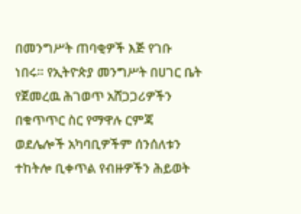በመንግሥት ጠባቂዎች እጅ የገቡ ነበሩ። የኢትዮጵያ መንግሥት በሀገር ቤት የጀመረዉ ሕገወጥ አሸጋጋሪዎችን በቁጥጥር ስር የማዋሉ ርምጃ ወደሌሎች አካባቢዎችም ሰንሰለቱን ተከትሎ ቢቀጥል የብዙዎችን ሕይወት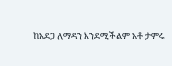ከአደጋ ለማዳን እንደሚችልም አቶ ታምሩ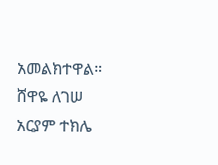አመልክተዋል።
ሸዋዬ ለገሠ
አርያም ተክሌ